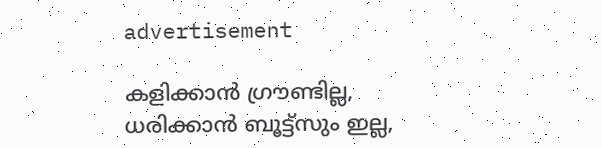advertisement

കളിക്കാൻ ഗ്രൗണ്ടില്ല, ധരിക്കാൻ ബൂട്ട്സും ഇല്ല,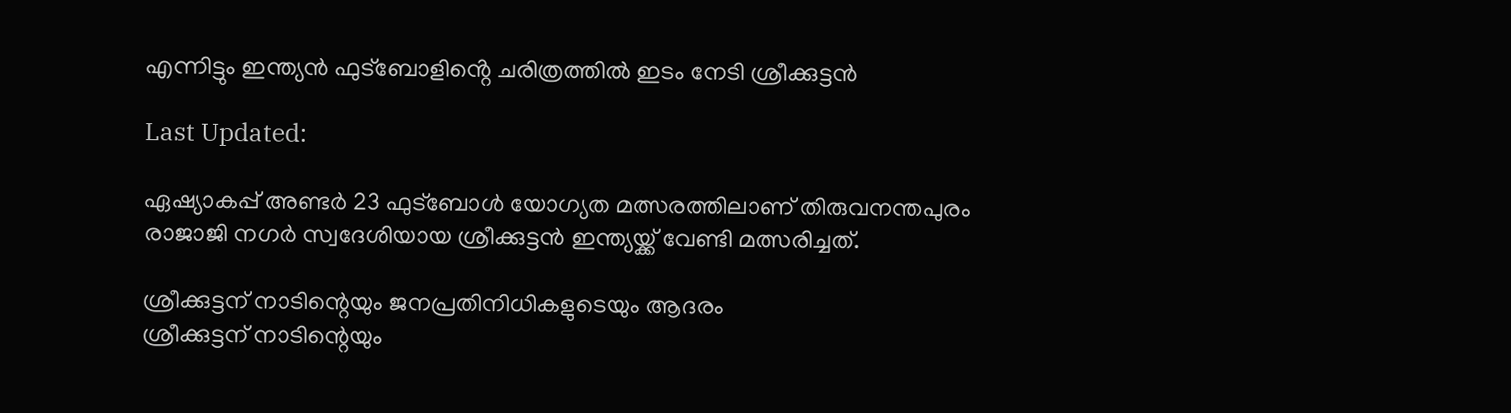എന്നിട്ടും ഇന്ത്യൻ ഫുട്ബോളിൻ്റെ ചരിത്രത്തിൽ ഇടം നേടി ശ്രീക്കുട്ടൻ

Last Updated:

ഏഷ്യാകപ്പ് അണ്ടർ 23 ഫുട്ബോൾ യോഗ്യത മത്സരത്തിലാണ് തിരുവനന്തപുരം രാജാജി നഗർ സ്വദേശിയായ ശ്രീക്കുട്ടൻ ഇന്ത്യയ്ക്ക് വേണ്ടി മത്സരിച്ചത്.

ശ്രീക്കുട്ടന് നാടിന്റെയും ജനപ്രതിനിധികളുടെയും ആദരം
ശ്രീക്കുട്ടന് നാടിന്റെയും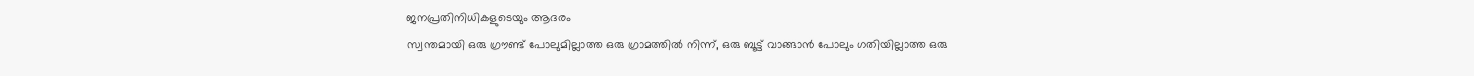ജനപ്രതിനിധികളുടെയും ആദരം
സ്വന്തമായി ഒരു ഗ്രൗണ്ട് പോലുമില്ലാത്ത ഒരു ഗ്രാമത്തിൽ നിന്ന്, ഒരു ബൂട്ട് വാങ്ങാൻ പോലും ഗതിയില്ലാത്ത ഒരു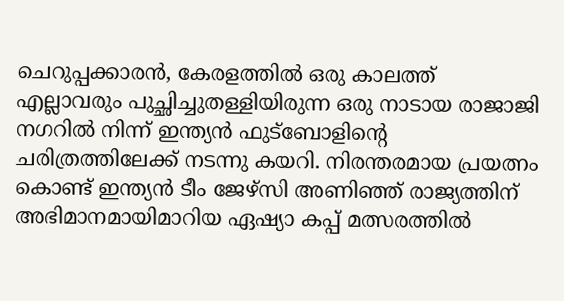ചെറുപ്പക്കാരൻ, കേരളത്തിൽ ഒരു കാലത്ത് എല്ലാവരും പുച്ഛിച്ചുതള്ളിയിരുന്ന ഒരു നാടായ രാജാജി നഗറിൽ നിന്ന് ഇന്ത്യൻ ഫുട്ബോളിൻ്റെ ചരിത്രത്തിലേക്ക് നടന്നു കയറി. നിരന്തരമായ പ്രയത്നം കൊണ്ട് ഇന്ത്യൻ ടീം ജേഴ്സി അണിഞ്ഞ് രാജ്യത്തിന് അഭിമാനമായിമാറിയ ഏഷ്യാ കപ്പ് മത്സരത്തിൽ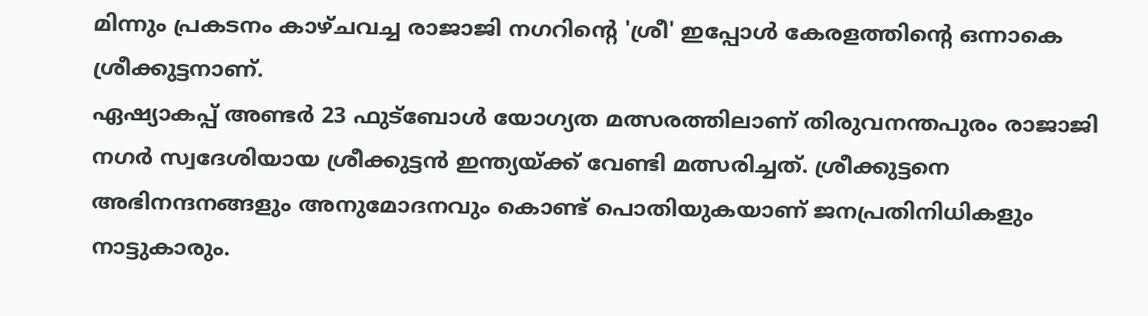മിന്നും പ്രകടനം കാഴ്ചവച്ച രാജാജി നഗറിൻ്റെ 'ശ്രീ' ഇപ്പോൾ കേരളത്തിൻ്റെ ഒന്നാകെ ശ്രീക്കുട്ടനാണ്.
ഏഷ്യാകപ്പ് അണ്ടർ 23 ഫുട്ബോൾ യോഗ്യത മത്സരത്തിലാണ് തിരുവനന്തപുരം രാജാജി നഗർ സ്വദേശിയായ ശ്രീക്കുട്ടൻ ഇന്ത്യയ്ക്ക് വേണ്ടി മത്സരിച്ചത്. ശ്രീക്കുട്ടനെ അഭിനന്ദനങ്ങളും അനുമോദനവും കൊണ്ട് പൊതിയുകയാണ് ജനപ്രതിനിധികളും നാട്ടുകാരും.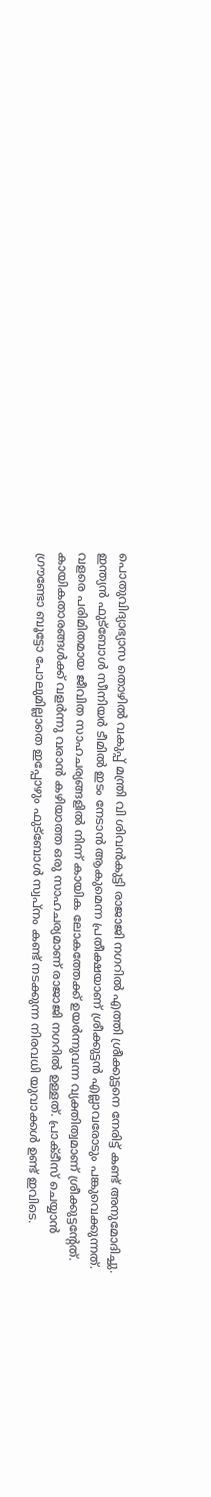പൊതുവിദ്യാഭ്യാസ തൊഴിൽ വകുപ്പ് മന്ത്രി വി ശിവൻകുട്ടി രാജാജി നഗറിൽ എത്തി ശ്രീക്കുട്ടനെ നേരിട്ട് കണ്ട് അനുമോദിച്ചു. ഇന്ത്യൻ ഫുട്ബോൾ സീനിയർ ടീമിൽ ഇടം നേടാൻ ആകുമെന്ന പ്രതീക്ഷയാണ് ശ്രീക്കുട്ടൻ എല്ലാവരോടും പങ്കുവെക്കുന്നത്.
വളരെ പരിമിതമായ ജീവിത സാഹചര്യങ്ങളിൽ നിന്ന് കായിക ലോകത്തേക്ക് ഉയർന്നുവന്ന വ്യക്തിത്വമാണ് ശ്രീക്കുട്ടൻ്റേത്. കായികതാരങ്ങൾക്ക് വളർന്നു വരാൻ കഴിയാത്ത ഒരു സാഹചര്യമാണ് രാജാജി നഗറിൽ ഉള്ളത്. പ്രാക്ടീസ് ചെയ്യാൻ ഗ്രൗണ്ടോ ബൂട്ടോ പോലുമില്ലാതെ ഇപ്പോഴും ഫുട്ബോൾ സ്വപ്നം കണ്ട് നടക്കുന്ന നിരവധി യുവാക്കൾ ഉണ്ട് ഇവിടെ.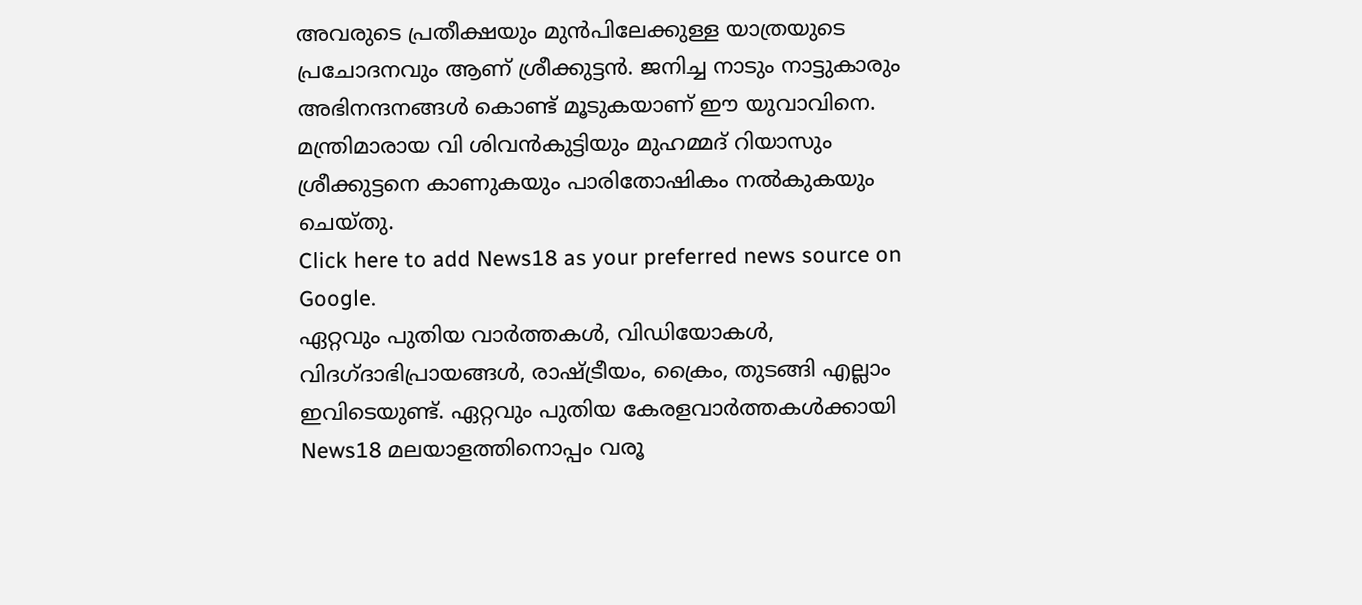അവരുടെ പ്രതീക്ഷയും മുൻപിലേക്കുള്ള യാത്രയുടെ പ്രചോദനവും ആണ് ശ്രീക്കുട്ടൻ. ജനിച്ച നാടും നാട്ടുകാരും അഭിനന്ദനങ്ങൾ കൊണ്ട് മൂടുകയാണ് ഈ യുവാവിനെ. മന്ത്രിമാരായ വി ശിവൻകുട്ടിയും മുഹമ്മദ് റിയാസും ശ്രീക്കുട്ടനെ കാണുകയും പാരിതോഷികം നൽകുകയും ചെയ്തു.
Click here to add News18 as your preferred news source on Google.
ഏറ്റവും പുതിയ വാർത്തകൾ, വിഡിയോകൾ, വിദഗ്ദാഭിപ്രായങ്ങൾ, രാഷ്ട്രീയം, ക്രൈം, തുടങ്ങി എല്ലാം ഇവിടെയുണ്ട്. ഏറ്റവും പുതിയ കേരളവാർത്തകൾക്കായി News18 മലയാളത്തിനൊപ്പം വരൂ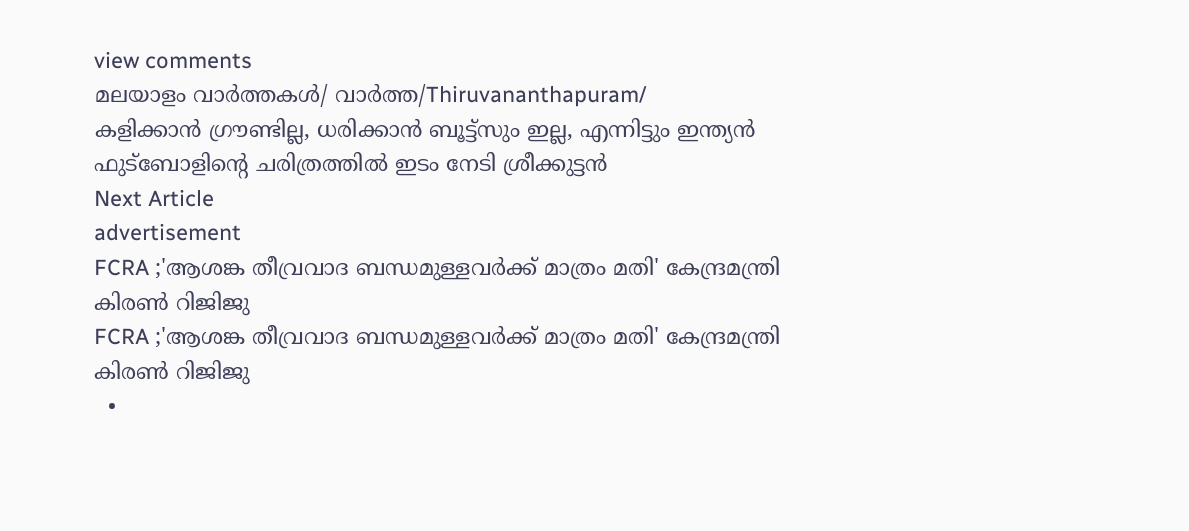view comments
മലയാളം വാർത്തകൾ/ വാർത്ത/Thiruvananthapuram/
കളിക്കാൻ ഗ്രൗണ്ടില്ല, ധരിക്കാൻ ബൂട്ട്സും ഇല്ല, എന്നിട്ടും ഇന്ത്യൻ ഫുട്ബോളിൻ്റെ ചരിത്രത്തിൽ ഇടം നേടി ശ്രീക്കുട്ടൻ
Next Article
advertisement
FCRA ;'ആശങ്ക തീവ്രവാദ ബന്ധമുള്ളവർക്ക് മാത്രം മതി' കേന്ദ്രമന്ത്രി കിരണ്‍ റിജിജു
FCRA ;'ആശങ്ക തീവ്രവാദ ബന്ധമുള്ളവർക്ക് മാത്രം മതി' കേന്ദ്രമന്ത്രി കിരണ്‍ റിജിജു
  •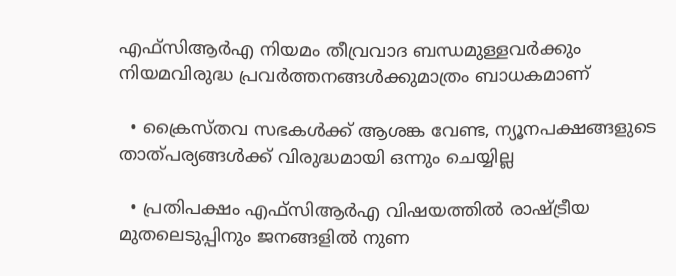എഫ്‌സിആർഎ നിയമം തീവ്രവാദ ബന്ധമുള്ളവർക്കും നിയമവിരുദ്ധ പ്രവർത്തനങ്ങൾക്കുമാത്രം ബാധകമാണ്

  • ക്രൈസ്തവ സഭകൾക്ക് ആശങ്ക വേണ്ട, ന്യൂനപക്ഷങ്ങളുടെ താത്പര്യങ്ങൾക്ക് വിരുദ്ധമായി ഒന്നും ചെയ്യില്ല

  • പ്രതിപക്ഷം എഫ്‌സിആർഎ വിഷയത്തിൽ രാഷ്ട്രീയ മുതലെടുപ്പിനും ജനങ്ങളിൽ നുണ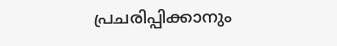പ്രചരിപ്പിക്കാനും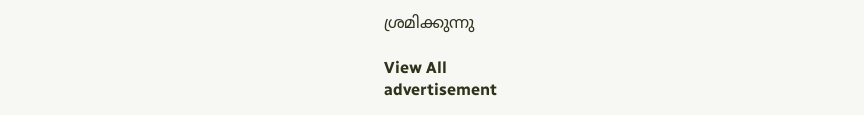ശ്രമിക്കുന്നു

View All
advertisement